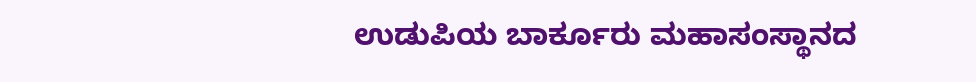ಉಡುಪಿಯ ಬಾರ್ಕೂರು ಮಹಾಸಂಸ್ಥಾನದ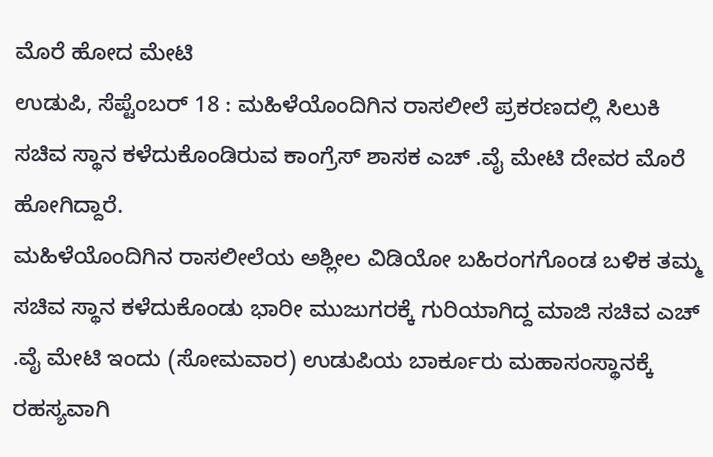ಮೊರೆ ಹೋದ ಮೇಟಿ
ಉಡುಪಿ, ಸೆಪ್ಟೆಂಬರ್ 18 : ಮಹಿಳೆಯೊಂದಿಗಿನ ರಾಸಲೀಲೆ ಪ್ರಕರಣದಲ್ಲಿ ಸಿಲುಕಿ ಸಚಿವ ಸ್ಥಾನ ಕಳೆದುಕೊಂಡಿರುವ ಕಾಂಗ್ರೆಸ್ ಶಾಸಕ ಎಚ್ .ವೈ ಮೇಟಿ ದೇವರ ಮೊರೆ ಹೋಗಿದ್ದಾರೆ.
ಮಹಿಳೆಯೊಂದಿಗಿನ ರಾಸಲೀಲೆಯ ಅಶ್ಲೀಲ ವಿಡಿಯೋ ಬಹಿರಂಗಗೊಂಡ ಬಳಿಕ ತಮ್ಮ ಸಚಿವ ಸ್ಥಾನ ಕಳೆದುಕೊಂಡು ಭಾರೀ ಮುಜುಗರಕ್ಕೆ ಗುರಿಯಾಗಿದ್ದ ಮಾಜಿ ಸಚಿವ ಎಚ್ .ವೈ ಮೇಟಿ ಇಂದು (ಸೋಮವಾರ) ಉಡುಪಿಯ ಬಾರ್ಕೂರು ಮಹಾಸಂಸ್ಥಾನಕ್ಕೆ ರಹಸ್ಯವಾಗಿ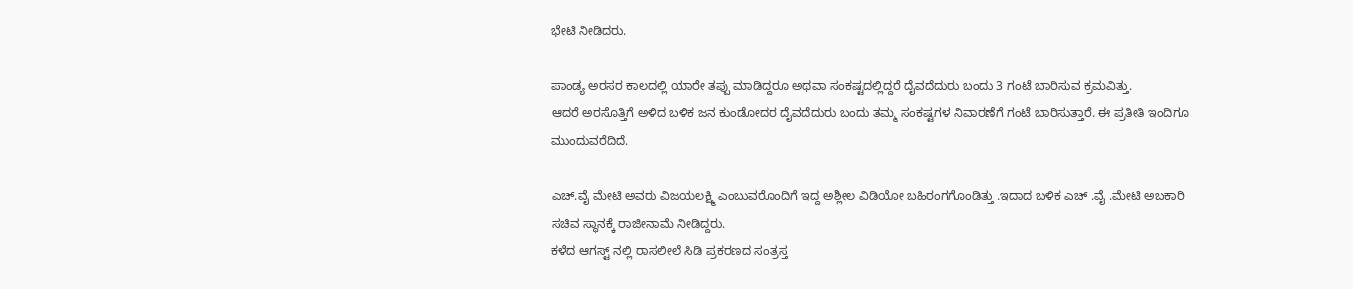ಭೇಟಿ ನೀಡಿದರು.

ಪಾಂಡ್ಯ ಅರಸರ ಕಾಲದಲ್ಲಿ ಯಾರೇ ತಪ್ಪು ಮಾಡಿದ್ದರೂ ಅಥವಾ ಸಂಕಷ್ಟದಲ್ಲಿದ್ದರೆ ದೈವದೆದುರು ಬಂದು 3 ಗಂಟೆ ಬಾರಿಸುವ ಕ್ರಮವಿತ್ತು.
ಆದರೆ ಅರಸೊತ್ತಿಗೆ ಅಳಿದ ಬಳಿಕ ಜನ ಕುಂಡೋದರ ದೈವದೆದುರು ಬಂದು ತಮ್ಮ ಸಂಕಷ್ಟಗಳ ನಿವಾರಣೆಗೆ ಗಂಟೆ ಬಾರಿಸುತ್ತಾರೆ. ಈ ಪ್ರತೀತಿ ಇಂದಿಗೂ ಮುಂದುವರೆದಿದೆ.

ಎಚ್.ವೈ ಮೇಟಿ ಅವರು ವಿಜಯಲಕ್ಷ್ಮಿ ಎಂಬುವರೊಂದಿಗೆ ಇದ್ದ ಅಶ್ಲೀಲ ವಿಡಿಯೋ ಬಹಿರಂಗಗೊಂಡಿತ್ತು .ಇದಾದ ಬಳಿಕ ಎಚ್ .ವೈ .ಮೇಟಿ ಅಬಕಾರಿ ಸಚಿವ ಸ್ಥಾನಕ್ಕೆ ರಾಜೀನಾಮೆ ನೀಡಿದ್ದರು.
ಕಳೆದ ಆಗಸ್ಟ್ ನಲ್ಲಿ ರಾಸಲೀಲೆ ಸಿಡಿ ಪ್ರಕರಣದ ಸಂತ್ರಸ್ತ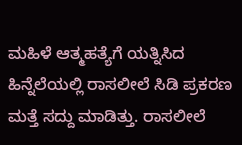ಮಹಿಳೆ ಆತ್ಮಹತ್ಯೆಗೆ ಯತ್ನಿಸಿದ ಹಿನ್ನೆಲೆಯಲ್ಲಿ ರಾಸಲೀಲೆ ಸಿಡಿ ಪ್ರಕರಣ ಮತ್ತೆ ಸದ್ದು ಮಾಡಿತ್ತು. ರಾಸಲೀಲೆ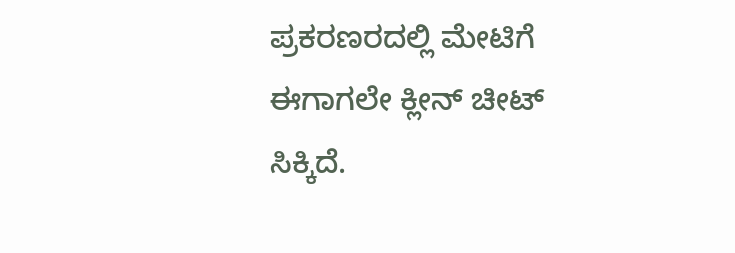ಪ್ರಕರಣರದಲ್ಲಿ ಮೇಟಿಗೆ ಈಗಾಗಲೇ ಕ್ಲೀನ್ ಚೀಟ್ ಸಿಕ್ಕಿದೆ.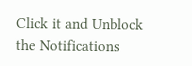Click it and Unblock the Notifications